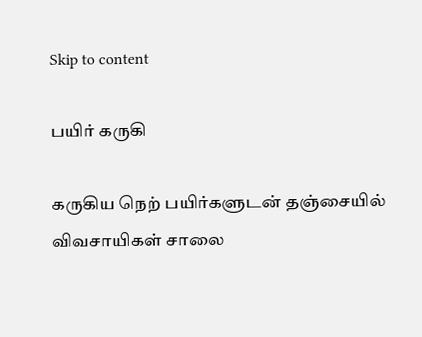Skip to content

பயிர் கருகி

கருகிய நெற் பயிர்களுடன் தஞ்சையில் விவசாயிகள் சாலை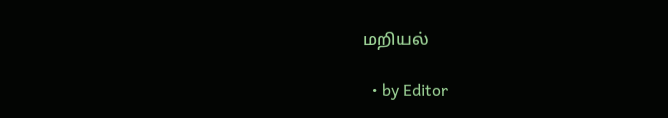மறியல்

  • by Editor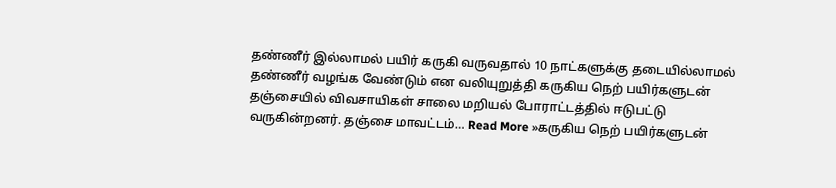தண்ணீர் இல்லாமல் பயிர் கருகி வருவதால் 10 நாட்களுக்கு தடையில்லாமல் தண்ணீர் வழங்க வேண்டும் என வலியுறுத்தி கருகிய நெற் பயிர்களுடன் தஞ்சையில் விவசாயிகள் சாலை மறியல் போராட்டத்தில் ஈடுபட்டு வருகின்றனர். தஞ்சை மாவட்டம்… Read More »கருகிய நெற் பயிர்களுடன்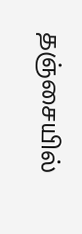தஞ்சையில்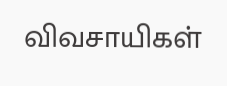விவசாயிகள்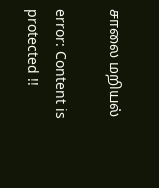சாலை மறியல்

error: Content is protected !!